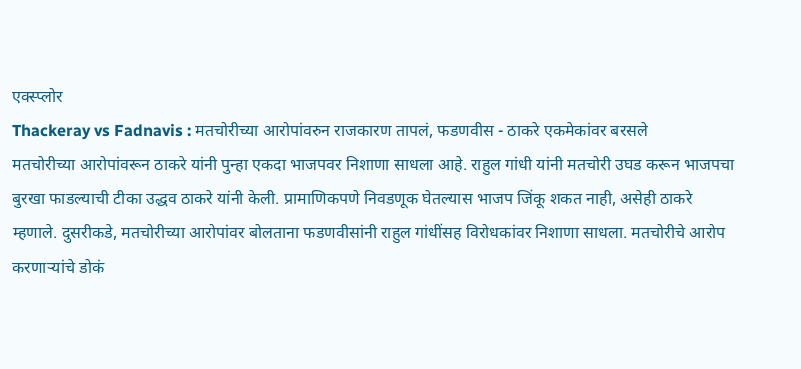एक्स्प्लोर
Thackeray vs Fadnavis : मतचोरीच्या आरोपांवरुन राजकारण तापलं, फडणवीस - ठाकरे एकमेकांवर बरसले
मतचोरीच्या आरोपांवरून ठाकरे यांनी पुन्हा एकदा भाजपवर निशाणा साधला आहे. राहुल गांधी यांनी मतचोरी उघड करून भाजपचा बुरखा फाडल्याची टीका उद्धव ठाकरे यांनी केली. प्रामाणिकपणे निवडणूक घेतल्यास भाजप जिंकू शकत नाही, असेही ठाकरे म्हणाले. दुसरीकडे, मतचोरीच्या आरोपांवर बोलताना फडणवीसांनी राहुल गांधींसह विरोधकांवर निशाणा साधला. मतचोरीचे आरोप करणाऱ्यांचे डोकं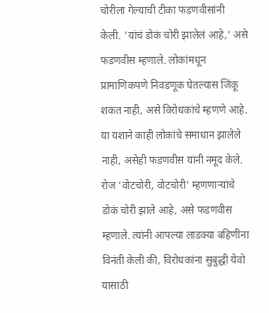चोरीला गेल्याची टीका फडणवीसांनी केली. 'यांचं डोकं चोरी झालेलं आहे,' असे फडणवीस म्हणाले. लोकांमधून प्रामाणिकपणे निवडणूक घेतल्यास जिंकू शकत नाही, असे विरोधकांचे म्हणणे आहे. या यशाने काही लोकांचे समाधान झालेले नाही, असेही फडणवीस यांनी नमूद केले. रोज 'वोटचोरी, वोटचोरी' म्हणणाऱ्यांचे डोकं चोरी झाले आहे, असे फडणवीस म्हणाले. त्यांनी आपल्या लाडक्या बहिणींना विनंती केली की, विरोधकांना सुबुद्धी येवो यासाठी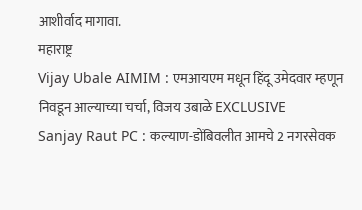आशीर्वाद मागावा.
महाराष्ट्र
Vijay Ubale AIMIM : एमआयएम मधून हिंदू उमेदवार म्हणून निवडून आल्याच्या चर्चा, विजय उबाळे EXCLUSIVE
Sanjay Raut PC : कल्याण-डोंबिवलीत आमचे 2 नगरसेवक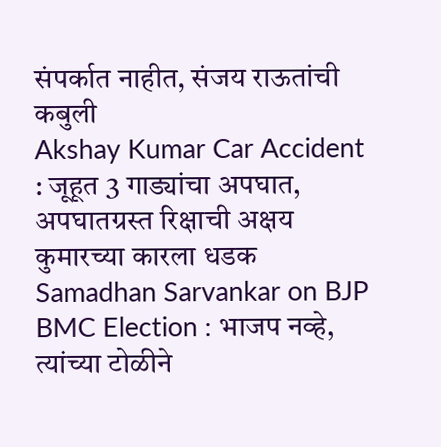संपर्कात नाहीत, संजय राऊतांची कबुली
Akshay Kumar Car Accident : जूहूत 3 गाड्यांचा अपघात, अपघातग्रस्त रिक्षाची अक्षय कुमारच्या कारला धडक
Samadhan Sarvankar on BJP BMC Election : भाजप नव्हे, त्यांच्या टोळीने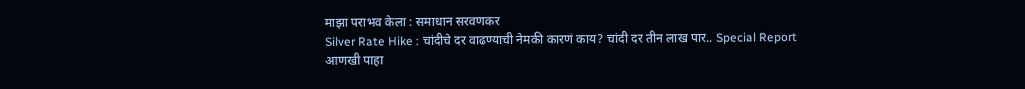माझा पराभव केला : समाधान सरवणकर
Silver Rate Hike : चांदीचे दर वाढण्याची नेमकी कारणं काय? चांदी दर तीन लाख पार.. Special Report
आणखी पाहा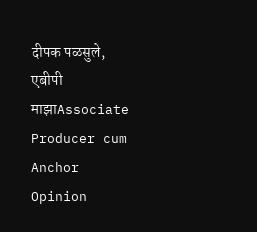दीपक पळसुले, एबीपी माझाAssociate Producer cum Anchor
Opinion